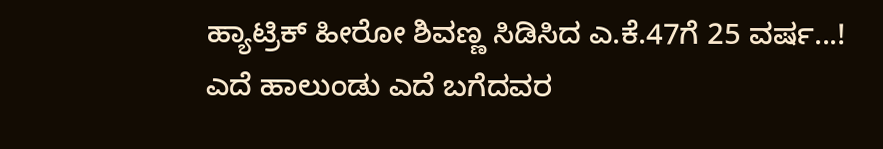ಹ್ಯಾಟ್ರಿಕ್ ಹೀರೋ ಶಿವಣ್ಣ ಸಿಡಿಸಿದ ಎ.ಕೆ.47ಗೆ 25 ವರ್ಷ...!
ಎದೆ ಹಾಲುಂಡು ಎದೆ ಬಗೆದವರ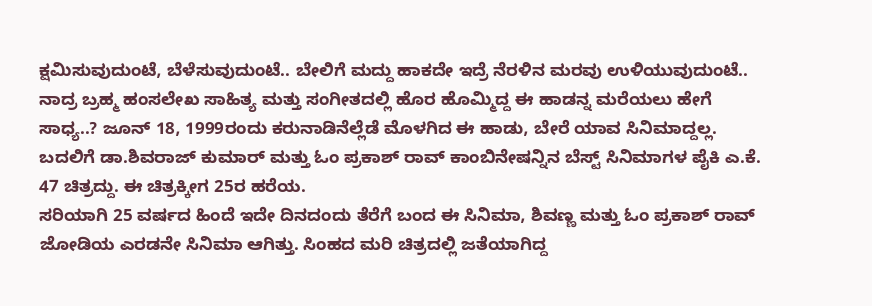ಕ್ಷಮಿಸುವುದುಂಟೆ, ಬೆಳೆಸುವುದುಂಟೆ.. ಬೇಲಿಗೆ ಮದ್ದು ಹಾಕದೇ ಇದ್ರೆ ನೆರಳಿನ ಮರವು ಉಳಿಯುವುದುಂಟೆ.. ನಾದ್ರ ಬ್ರಹ್ಮ ಹಂಸಲೇಖ ಸಾಹಿತ್ಯ ಮತ್ತು ಸಂಗೀತದಲ್ಲಿ ಹೊರ ಹೊಮ್ಮಿದ್ದ ಈ ಹಾಡನ್ನ ಮರೆಯಲು ಹೇಗೆ ಸಾಧ್ಯ..? ಜೂನ್ 18, 1999ರಂದು ಕರುನಾಡಿನೆಲ್ಲೆಡೆ ಮೊಳಗಿದ ಈ ಹಾಡು, ಬೇರೆ ಯಾವ ಸಿನಿಮಾದ್ದಲ್ಲ. ಬದಲಿಗೆ ಡಾ.ಶಿವರಾಜ್ ಕುಮಾರ್ ಮತ್ತು ಓಂ ಪ್ರಕಾಶ್ ರಾವ್ ಕಾಂಬಿನೇಷನ್ನಿನ ಬೆಸ್ಟ್ ಸಿನಿಮಾಗಳ ಪೈಕಿ ಎ.ಕೆ. 47 ಚಿತ್ರದ್ದು. ಈ ಚಿತ್ರಕ್ಕೀಗ 25ರ ಹರೆಯ.
ಸರಿಯಾಗಿ 25 ವರ್ಷದ ಹಿಂದೆ ಇದೇ ದಿನದಂದು ತೆರೆಗೆ ಬಂದ ಈ ಸಿನಿಮಾ, ಶಿವಣ್ಣ ಮತ್ತು ಓಂ ಪ್ರಕಾಶ್ ರಾವ್ ಜೋಡಿಯ ಎರಡನೇ ಸಿನಿಮಾ ಆಗಿತ್ತು. ಸಿಂಹದ ಮರಿ ಚಿತ್ರದಲ್ಲಿ ಜತೆಯಾಗಿದ್ದ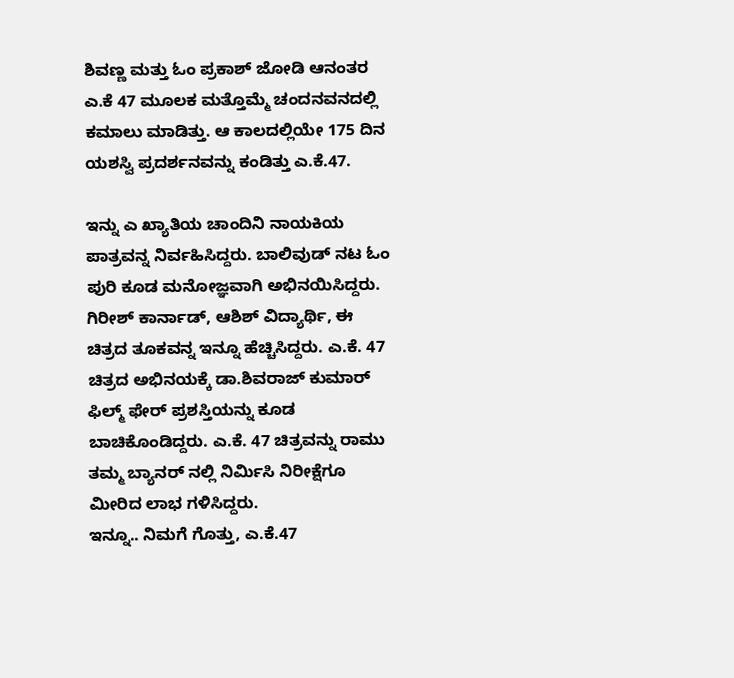ಶಿವಣ್ಣ ಮತ್ತು ಓಂ ಪ್ರಕಾಶ್ ಜೋಡಿ ಆನಂತರ ಎ.ಕೆ 47 ಮೂಲಕ ಮತ್ತೊಮ್ಮೆ ಚಂದನವನದಲ್ಲಿ ಕಮಾಲು ಮಾಡಿತ್ತು. ಆ ಕಾಲದಲ್ಲಿಯೇ 175 ದಿನ ಯಶಸ್ವಿ ಪ್ರದರ್ಶನವನ್ನು ಕಂಡಿತ್ತು ಎ.ಕೆ.47.

ಇನ್ನು ಎ ಖ್ಯಾತಿಯ ಚಾಂದಿನಿ ನಾಯಕಿಯ ಪಾತ್ರವನ್ನ ನಿರ್ವಹಿಸಿದ್ದರು. ಬಾಲಿವುಡ್ ನಟ ಓಂ ಪುರಿ ಕೂಡ ಮನೋಜ್ಞವಾಗಿ ಅಭಿನಯಿಸಿದ್ದರು. ಗಿರೀಶ್ ಕಾರ್ನಾಡ್, ಆಶಿಶ್ ವಿದ್ಯಾರ್ಥಿ, ಈ ಚಿತ್ರದ ತೂಕವನ್ನ ಇನ್ನೂ ಹೆಚ್ಚಿಸಿದ್ದರು. ಎ.ಕೆ. 47 ಚಿತ್ರದ ಅಭಿನಯಕ್ಕೆ ಡಾ.ಶಿವರಾಜ್ ಕುಮಾರ್ ಫಿಲ್ಮ್ ಫೇರ್ ಪ್ರಶಸ್ತಿಯನ್ನು ಕೂಡ ಬಾಚಿಕೊಂಡಿದ್ದರು. ಎ.ಕೆ. 47 ಚಿತ್ರವನ್ನು ರಾಮು ತಮ್ಮ ಬ್ಯಾನರ್ ನಲ್ಲಿ ನಿರ್ಮಿಸಿ ನಿರೀಕ್ಷೆಗೂ ಮೀರಿದ ಲಾಭ ಗಳಿಸಿದ್ದರು.
ಇನ್ನೂ.. ನಿಮಗೆ ಗೊತ್ತು, ಎ.ಕೆ.47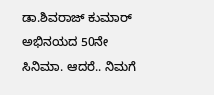ಡಾ.ಶಿವರಾಜ್ ಕುಮಾರ್ ಅಭಿನಯದ 50ನೇ ಸಿನಿಮಾ. ಆದರೆ.. ನಿಮಗೆ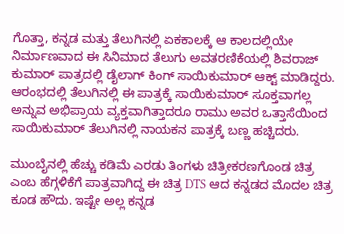ಗೊತ್ತಾ, ಕನ್ನಡ ಮತ್ತು ತೆಲುಗಿನಲ್ಲಿ ಏಕಕಾಲಕ್ಕೆ ಆ ಕಾಲದಲ್ಲಿಯೇ ನಿರ್ಮಾಣವಾದ ಈ ಸಿನಿಮಾದ ತೆಲುಗು ಅವತರಣಿಕೆಯಲ್ಲಿ ಶಿವರಾಜ್ ಕುಮಾರ್ ಪಾತ್ರದಲ್ಲಿ ಡೈಲಾಗ್ ಕಿಂಗ್ ಸಾಯಿಕುಮಾರ್ ಆಕ್ಟ್ ಮಾಡಿದ್ದರು.
ಆರಂಭದಲ್ಲಿ ತೆಲುಗಿನಲ್ಲಿ ಈ ಪಾತ್ರಕ್ಕೆ ಸಾಯಿಕುಮಾರ್ ಸೂಕ್ತವಾಗಲ್ಲ ಅನ್ನುವ ಅಭಿಪ್ರಾಯ ವ್ಯಕ್ತವಾಗಿತ್ತಾದರೂ ರಾಮು ಅವರ ಒತ್ತಾಸೆಯಿಂದ ಸಾಯಿಕುಮಾರ್ ತೆಲುಗಿನಲ್ಲಿ ನಾಯಕನ ಪಾತ್ರಕ್ಕೆ ಬಣ್ಣ ಹಚ್ಚಿದರು.

ಮುಂಬೈನಲ್ಲಿ ಹೆಚ್ಚು ಕಡಿಮೆ ಎರಡು ತಿಂಗಳು ಚಿತ್ರೀಕರಣಗೊಂಡ ಚಿತ್ರ ಎಂಬ ಹೆಗ್ಗಳಿಕೆಗೆ ಪಾತ್ರವಾಗಿದ್ದ ಈ ಚಿತ್ರ DTS ಆದ ಕನ್ನಡದ ಮೊದಲ ಚಿತ್ರ ಕೂಡ ಹೌದು. ಇಷ್ಟೇ ಅಲ್ಲ ಕನ್ನಡ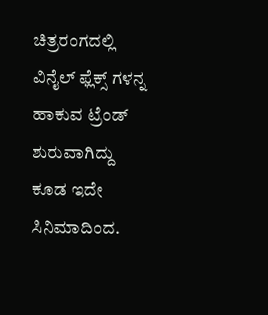ಚಿತ್ರರಂಗದಲ್ಲಿ ವಿನೈಲ್ ಫ್ಲೆಕ್ಸ್ ಗಳನ್ನ ಹಾಕುವ ಟ್ರೆಂಡ್ ಶುರುವಾಗಿದ್ದು ಕೂಡ ಇದೇ ಸಿನಿಮಾದಿಂದ.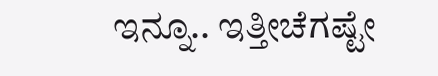ಇನ್ನೂ.. ಇತ್ತೀಚೆಗಷ್ಟೇ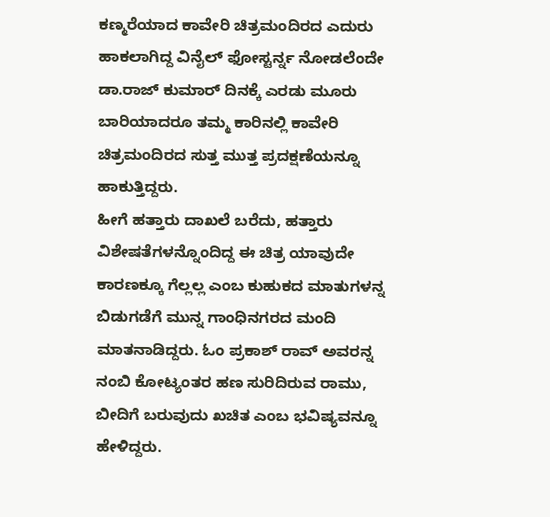ಕಣ್ಮರೆಯಾದ ಕಾವೇರಿ ಚಿತ್ರಮಂದಿರದ ಎದುರು ಹಾಕಲಾಗಿದ್ದ ವಿನೈಲ್ ಫೋಸ್ಟರ್ನ್ನ ನೋಡಲೆಂದೇ ಡಾ.ರಾಜ್ ಕುಮಾರ್ ದಿನಕ್ಕೆ ಎರಡು ಮೂರು ಬಾರಿಯಾದರೂ ತಮ್ಮ ಕಾರಿನಲ್ಲಿ ಕಾವೇರಿ ಚಿತ್ರಮಂದಿರದ ಸುತ್ತ ಮುತ್ತ ಪ್ರದಕ್ಷಣೆಯನ್ನೂ ಹಾಕುತ್ತಿದ್ದರು.
ಹೀಗೆ ಹತ್ತಾರು ದಾಖಲೆ ಬರೆದು, ಹತ್ತಾರು ವಿಶೇಷತೆಗಳನ್ನೊಂದಿದ್ದ ಈ ಚಿತ್ರ ಯಾವುದೇ ಕಾರಣಕ್ಕೂ ಗೆಲ್ಲಲ್ಲ ಎಂಬ ಕುಹುಕದ ಮಾತುಗಳನ್ನ ಬಿಡುಗಡೆಗೆ ಮುನ್ನ ಗಾಂಧಿನಗರದ ಮಂದಿ ಮಾತನಾಡಿದ್ದರು. ಓಂ ಪ್ರಕಾಶ್ ರಾವ್ ಅವರನ್ನ ನಂಬಿ ಕೋಟ್ಯಂತರ ಹಣ ಸುರಿದಿರುವ ರಾಮು, ಬೀದಿಗೆ ಬರುವುದು ಖಚಿತ ಎಂಬ ಭವಿಷ್ಯವನ್ನೂ ಹೇಳಿದ್ದರು.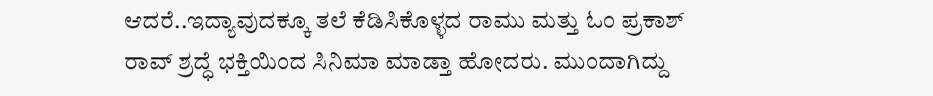ಆದರೆ..ಇದ್ಯಾವುದಕ್ಕೂ ತಲೆ ಕೆಡಿಸಿಕೊಳ್ಳದ ರಾಮು ಮತ್ತು ಓಂ ಪ್ರಕಾಶ್ ರಾವ್ ಶ್ರದ್ಧೆ ಭಕ್ತಿಯಿಂದ ಸಿನಿಮಾ ಮಾಡ್ತಾ ಹೋದರು. ಮುಂದಾಗಿದ್ದು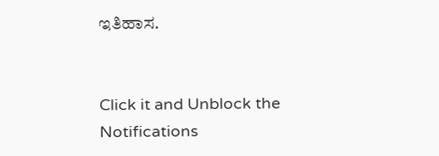ಇತಿಹಾಸ.


Click it and Unblock the Notifications